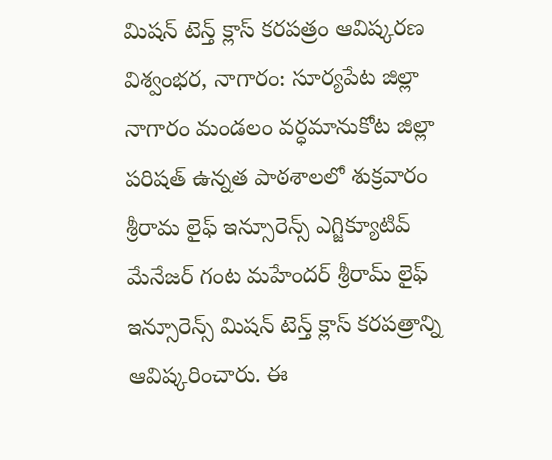మిషన్ టెన్త్ క్లాస్ కరపత్రం ఆవిష్కరణ
విశ్వంభర, నాగారం: సూర్యపేట జిల్లా నాగారం మండలం వర్ధమానుకోట జిల్లా పరిషత్ ఉన్నత పాఠశాలలో శుక్రవారం శ్రీరామ లైఫ్ ఇన్సూరెన్స్ ఎగ్జిక్యూటివ్ మేనేజర్ గంట మహేందర్ శ్రీరామ్ లైఫ్ ఇన్సూరెన్స్ మిషన్ టెన్త్ క్లాస్ కరపత్రాన్ని ఆవిష్కరించారు. ఈ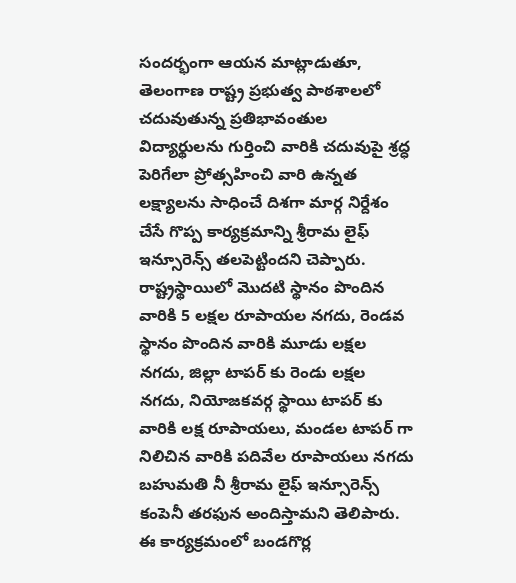సందర్భంగా ఆయన మాట్లాడుతూ, తెలంగాణ రాష్ట్ర ప్రభుత్వ పాఠశాలలో చదువుతున్న ప్రతిభావంతుల విద్యార్థులను గుర్తించి వారికి చదువుపై శ్రద్ధ పెరిగేలా ప్రోత్సహించి వారి ఉన్నత లక్ష్యాలను సాధించే దిశగా మార్గ నిర్దేశం చేసే గొప్ప కార్యక్రమాన్ని శ్రీరామ లైఫ్ ఇన్సూరెన్స్ తలపెట్టిందని చెప్పారు. రాష్ట్రస్థాయిలో మొదటి స్థానం పొందిన వారికి 5 లక్షల రూపాయల నగదు, రెండవ స్థానం పొందిన వారికి మూడు లక్షల నగదు, జిల్లా టాపర్ కు రెండు లక్షల నగదు, నియోజకవర్గ స్థాయి టాపర్ కు వారికి లక్ష రూపాయలు, మండల టాపర్ గా నిలిచిన వారికి పదివేల రూపాయలు నగదు బహుమతి నీ శ్రీరామ లైఫ్ ఇన్సూరెన్స్ కంపెనీ తరఫున అందిస్తామని తెలిపారు. ఈ కార్యక్రమంలో బండగొర్ల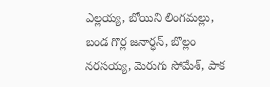ఎల్లయ్య, బోయిని లింగమల్లు, బండ గొర్ల జనార్ధన్, బొల్లం నరసయ్య, మెరుగు సోమేశ్, పాక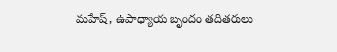మహేష్, ఉపాధ్యాయ బృందం తదితరులు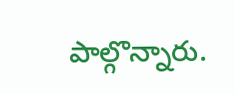పాల్గొన్నారు.